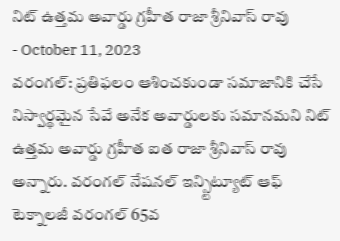నిట్ ఉత్తమ అవార్డు గ్రహీత రాజా శ్రీనివాస్ రావు
- October 11, 2023
వరంగల్: ప్రతిఫలం ఆశించకుండా సమాజానికి చేసే నిస్వార్థమైన సేవే అనేక అవార్డులకు సమానమని నిట్ ఉత్తమ అవార్డు గ్రహీత ఐత రాజా శ్రీనివాస్ రావు అన్నారు. వరంగల్ నేషనల్ ఇన్స్టిట్యూట్ ఆఫ్ టెక్నాలజీ వరంగల్ 65వ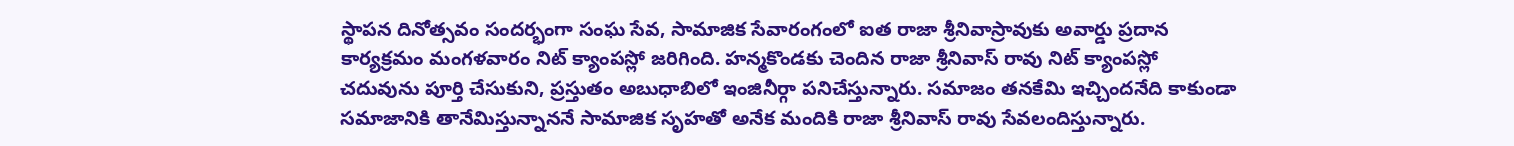స్థాపన దినోత్సవం సందర్భంగా సంఘ సేవ, సామాజిక సేవారంగంలో ఐత రాజా శ్రీనివాస్రావుకు అవార్డు ప్రదాన కార్యక్రమం మంగళవారం నిట్ క్యాంపస్లో జరిగింది. హన్మకొండకు చెందిన రాజా శ్రీనివాస్ రావు నిట్ క్యాంపస్లో చదువును పూర్తి చేసుకుని, ప్రస్తుతం అబుధాబిలో ఇంజినీర్గా పనిచేస్తున్నారు. సమాజం తనకేమి ఇచ్చిందనేది కాకుండా సమాజానికి తానేమిస్తున్నాననే సామాజిక సృహతో అనేక మందికి రాజా శ్రీనివాస్ రావు సేవలందిస్తున్నారు.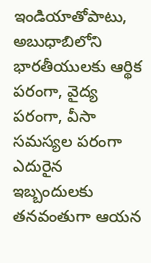ఇండియాతోపాటు, అబుధాబిలోని భారతీయులకు ఆర్థిక పరంగా, వైద్య పరంగా, వీసా సమస్యల పరంగా ఎదురైన ఇబ్బందులకు తనవంతుగా ఆయన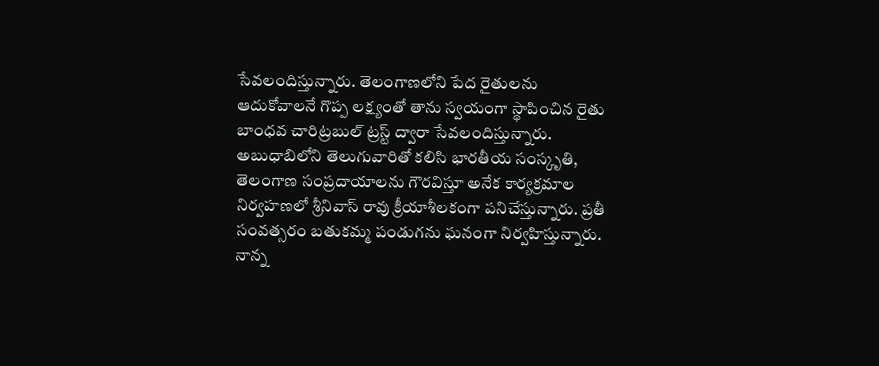సేవలందిస్తున్నారు. తెలంగాణలోని పేద రైతులను ఆదుకోవాలనే గొప్ప లక్ష్యంతో తాను స్వయంగా స్థాపించిన రైతు బాంధవ చారిట్రబుల్ ట్రస్ట్ ద్వారా సేవలందిస్తున్నారు. అబుధాబిలోని తెలుగువారితో కలిసి భారతీయ సంస్కృతి, తెలంగాణ సంప్రదాయాలను గౌరవిస్తూ అనేక కార్యక్రమాల నిర్వహణలో శ్రీనివాస్ రావు క్రీయాశీలకంగా పనిచేస్తున్నారు. ప్రతీ సంవత్సరం బతుకమ్మ పండుగను ఘనంగా నిర్వహిస్తున్నారు.
నాన్న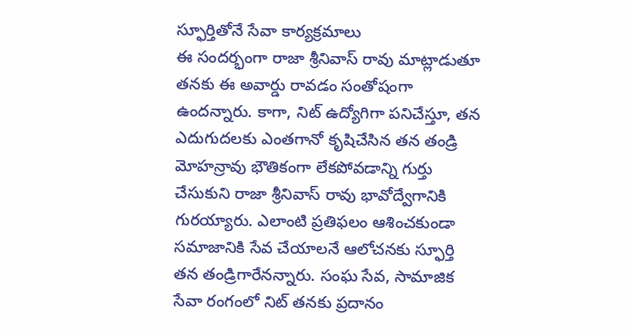స్ఫూర్తితోనే సేవా కార్యక్రమాలు
ఈ సందర్భంగా రాజా శ్రీనివాస్ రావు మాట్లాడుతూ తనకు ఈ అవార్డు రావడం సంతోషంగా ఉందన్నారు. కాగా, నిట్ ఉద్యోగిగా పనిచేస్తూ, తన ఎదుగుదలకు ఎంతగానో కృషిచేసిన తన తండ్రి మోహన్రావు భౌతికంగా లేకపోవడాన్ని గుర్తు చేసుకుని రాజా శ్రీనివాస్ రావు భావోద్వేగానికి గురయ్యారు. ఎలాంటి ప్రతిఫలం ఆశించకుండా సమాజానికి సేవ చేయాలనే ఆలోచనకు స్ఫూర్తి తన తండ్రిగారేనన్నారు. సంఘ సేవ, సామాజిక సేవా రంగంలో నిట్ తనకు ప్రదానం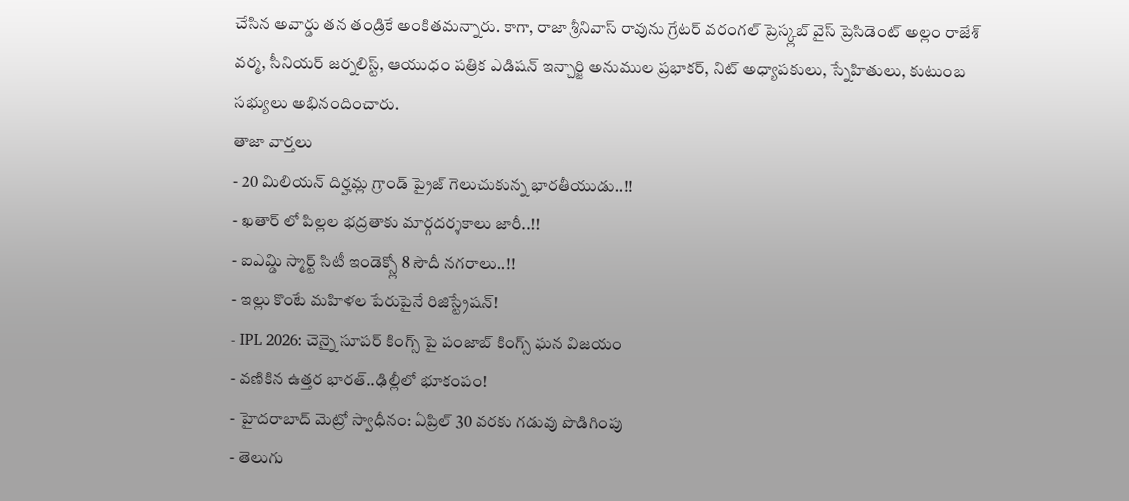చేసిన అవార్డు తన తండ్రికే అంకితమన్నారు. కాగా, రాజా శ్రీనివాస్ రావును గ్రేటర్ వరంగల్ ప్రెస్క్లబ్ వైస్ ప్రెసిడెంట్ అల్లం రాజేశ్ వర్మ, సీనియర్ జర్నలిస్ట్, ఆయుధం పత్రిక ఎడిషన్ ఇన్చార్జి అనుముల ప్రభాకర్, నిట్ అధ్యాపకులు, స్నేహితులు, కుటుంబ సభ్యులు అభినందించారు.
తాజా వార్తలు
- 20 మిలియన్ దిర్హమ్ల గ్రాండ్ ప్రైజ్ గెలుచుకున్న భారతీయుడు..!!
- ఖతార్ లో పిల్లల భద్రతాకు మార్గదర్శకాలు జారీ..!!
- ఐఎమ్డి స్మార్ట్ సిటీ ఇండెక్స్లో 8 సౌదీ నగరాలు..!!
- ఇల్లు కొంటే మహిళల పేరుపైనే రిజిస్ట్రేషన్!
- IPL 2026: చెన్నై సూపర్ కింగ్స్ పై పంజాబ్ కింగ్స్ ఘన విజయం
- వణికిన ఉత్తర భారత్..ఢిల్లీలో భూకంపం!
- హైదరాబాద్ మెట్రో స్వాధీనం: ఏప్రిల్ 30 వరకు గడువు పొడిగింపు
- తెలుగు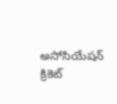అసోసియేషన్ క్రికెట్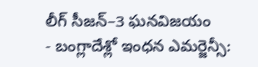లీగ్ సీజన్–3 ఘనవిజయం
- బంగ్లాదేశ్లో ఇంధన ఎమర్జెన్సీ: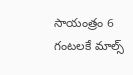సాయంత్రం 6 గంటలకే మాల్స్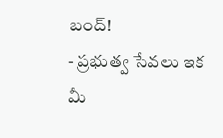బంద్!
- ప్రభుత్వ సేవలు ఇక మీ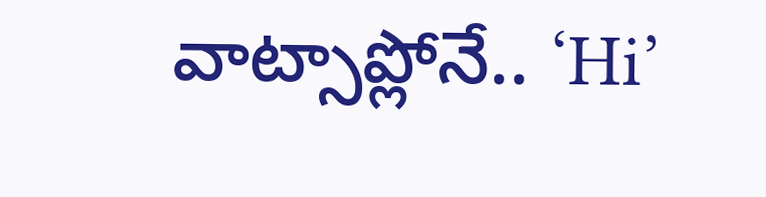వాట్సాప్లోనే.. ‘Hi’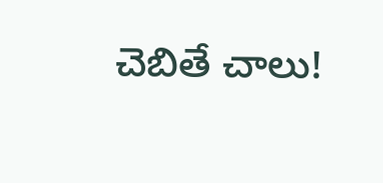చెబితే చాలు!